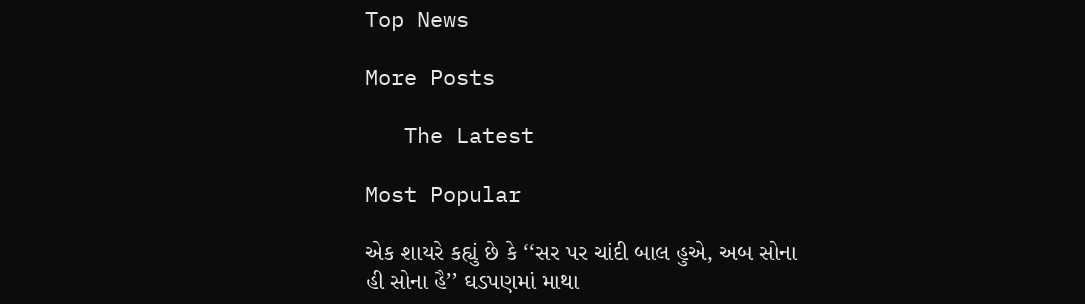Top News

More Posts

   The Latest

Most Popular

એક શાયરે કહ્યું છે કે ‘‘સર પર ચાંદી બાલ હુએ, અબ સોના હી સોના હૈ’’ ઘડપણમાં માથા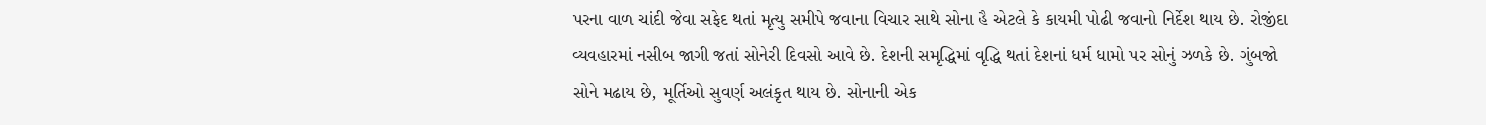પરના વાળ ચાંદી જેવા સફેદ થતાં મૃત્યુ સમીપે જવાના વિચાર સાથે સોના હૈ એટલે કે કાયમી પોઢી જવાનો નિર્દેશ થાય છે. રોજીંદા વ્યવહારમાં નસીબ જાગી જતાં સોનેરી દિવસો આવે છે. દેશની સમૃદ્ધિમાં વૃદ્ધિ થતાં દેશનાં ધર્મ ધામો પર સોનું ઝળકે છે. ગુંબજો સોને મઢાય છે, મૂર્તિઓ સુવર્ણ અલંકૃત થાય છે. સોનાની એક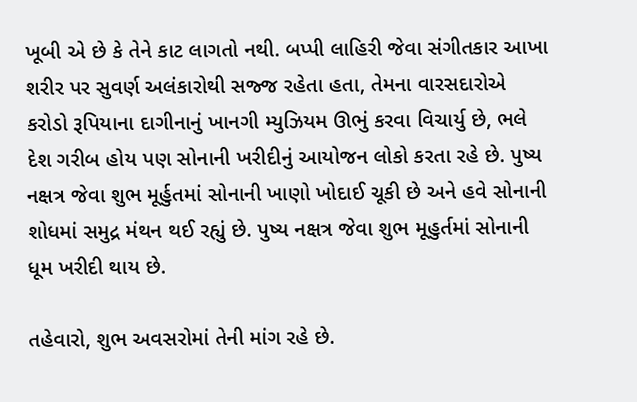ખૂબી એ છે કે તેને કાટ લાગતો નથી. બપ્પી લાહિરી જેવા સંગીતકાર આખા શરીર પર સુવર્ણ અલંકારોથી સજ્જ રહેતા હતા, તેમના વારસદારોએ કરોડો રૂપિયાના દાગીનાનું ખાનગી મ્યુઝિયમ ઊભું કરવા વિચાર્યુ છે, ભલે દેશ ગરીબ હોય પણ સોનાની ખરીદીનું આયોજન લોકો કરતા રહે છે. પુષ્ય નક્ષત્ર જેવા શુભ મૂર્હુતમાં સોનાની ખાણો ખોદાઈ ચૂકી છે અને હવે સોનાની શોધમાં સમુદ્ર મંથન થઈ રહ્યું છે. પુષ્ય નક્ષત્ર જેવા શુભ મૂહુર્તમાં સોનાની ધૂમ ખરીદી થાય છે.

તહેવારો, શુભ અવસરોમાં તેની માંગ રહે છે.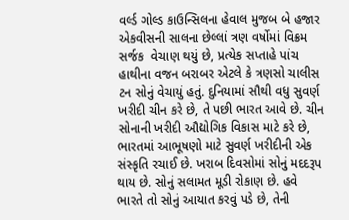વર્લ્ડ ગોલ્ડ કાઉન્સિલના હેવાલ મુજબ બે હજાર એકવીસની સાલના છેલ્લાં ત્રણ વર્ષોમાં વિક્રમ સર્જક  વેચાણ થયું છે, પ્રત્યેક સપ્તાહે પાંચ હાથીના વજન બરાબર એટલે કે ત્રણસો ચાલીસ ટન સોનું વેચાયું હતું. દુનિયામાં સૌથી વધુ સુવર્ણ ખરીદી ચીન કરે છે, તે પછી ભારત આવે છે. ચીન સોનાની ખરીદી ઔદ્યોગિક વિકાસ માટે કરે છે, ભારતમાં આભૂષણો માટે સુવર્ણ ખરીદીની એક સંસ્કૃતિ રચાઈ છે. ખરાબ દિવસોમાં સોનું મદદરૂપ થાય છે. સોનું સલામત મૂડી રોકાણ છે. હવે ભારતે તો સોનું આયાત કરવું પડે છે, તેની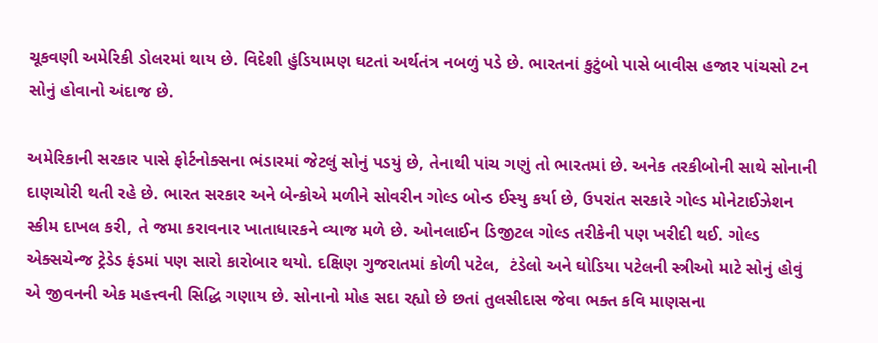ચૂકવણી અમેરિકી ડોલરમાં થાય છે. વિદેશી હુંડિયામણ ઘટતાં અર્થતંત્ર નબળું પડે છે. ભારતનાં કુટુંબો પાસે બાવીસ હજાર પાંચસો ટન સોનું હોવાનો અંદાજ છે.

અમેરિકાની સરકાર પાસે ફોર્ટનોક્સના ભંડારમાં જેટલું સોનું પડયું છે, તેનાથી પાંચ ગણું તો ભારતમાં છે. અનેક તરકીબોની સાથે સોનાની દાણચોરી થતી રહે છે. ભારત સરકાર અને બેન્કોએ મળીને સોવરીન ગોલ્ડ બોન્ડ ઈસ્યુ કર્યા છે, ઉપરાંત સરકારે ગોલ્ડ મોનેટાઈઝેશન સ્કીમ દાખલ કરી, તે જમા કરાવનાર ખાતાધારકને વ્યાજ મળે છે. ઓનલાઈન ડિજીટલ ગોલ્ડ તરીકેની પણ ખરીદી થઈ. ગોલ્ડ એક્સચેન્જ ટ્રેડેડ ફંડમાં પણ સારો કારોબાર થયો. દક્ષિણ ગુજરાતમાં કોળી પટેલ,  ટંડેલો અને ઘોડિયા પટેલની સ્ત્રીઓ માટે સોનું હોવું એ જીવનની એક મહત્ત્વની સિદ્ધિ ગણાય છે. સોનાનો મોહ સદા રહ્યો છે છતાં તુલસીદાસ જેવા ભક્ત કવિ માણસના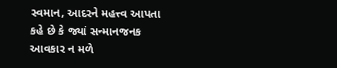સ્વમાન, આદરને મહત્ત્વ આપતા કહે છે કે જ્યાં સન્માનજનક આવકાર ન મળે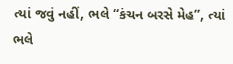ત્યાં જવું નહીં, ભલે ‘‘કંચન બરસે મેહ’’, ત્યાં ભલે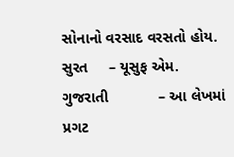સોનાનો વરસાદ વરસતો હોય.
સુરત     – યૂસુફ એમ. ગુજરાતી            – આ લેખમાં પ્રગટ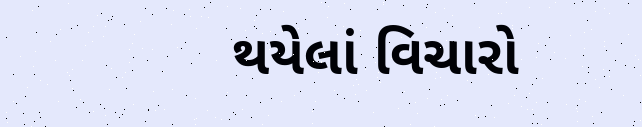થયેલાં વિચારો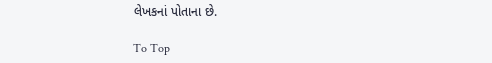લેખકનાં પોતાના છે.

To Top